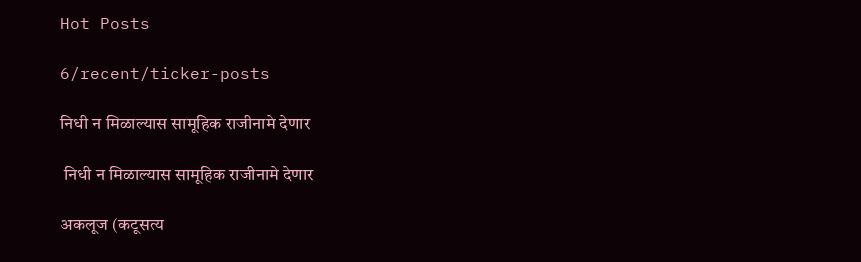Hot Posts

6/recent/ticker-posts

निधी न मिळाल्यास सामूहिक राजीनामे देणार

 निधी न मिळाल्यास सामूहिक राजीनामे देणार

अकलूज (कटूसत्य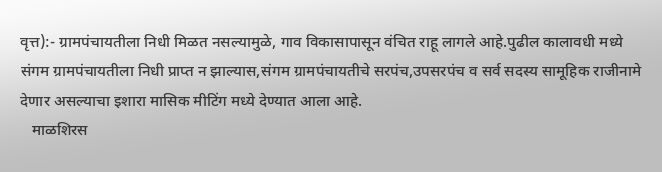वृत्त):- ग्रामपंचायतीला निधी मिळत नसल्यामुळे, गाव विकासापासून वंचित राहू लागले आहे.पुढील कालावधी मध्ये संगम ग्रामपंचायतीला निधी प्राप्त न झाल्यास,संगम ग्रामपंचायतीचे सरपंच,उपसरपंच व सर्व सदस्य सामूहिक राजीनामे देणार असल्याचा इशारा मासिक मीटिंग मध्ये देण्यात आला आहे.
   माळशिरस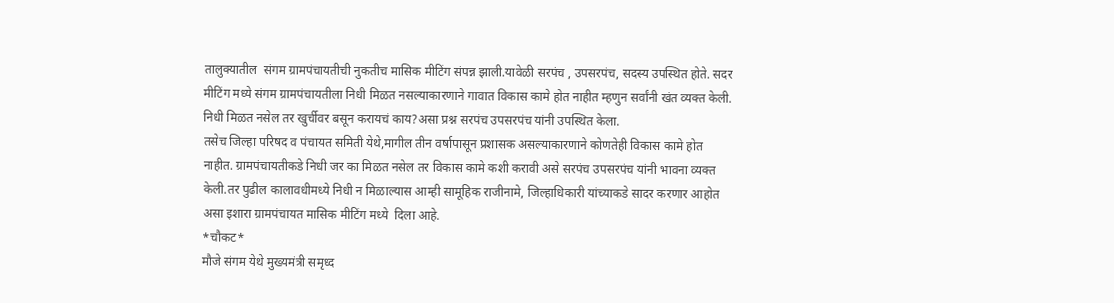तालुक्यातील  संगम ग्रामपंचायतीची नुकतीच मासिक मीटिंग संपन्न झाली.यावेळी सरपंच , उपसरपंच, सदस्य उपस्थित होते. सदर मीटिंग मध्ये संगम ग्रामपंचायतीला निधी मिळत नसल्याकारणाने गावात विकास कामे होत नाहीत म्हणुन सर्वांनी खंत व्यक्त केली.
निधी मिळत नसेल तर खुर्चीवर बसून करायचं काय?असा प्रश्न सरपंच उपसरपंच यांनी उपस्थित केला.
तसेच जिल्हा परिषद व पंचायत समिती येथे,मागील तीन वर्षापासून प्रशासक असल्याकारणाने कोणतेही विकास कामे होत नाहीत. ग्रामपंचायतीकडे निधी जर का मिळत नसेल तर विकास कामे कशी करावी असे सरपंच उपसरपंच यांनी भावना व्यक्त केली.तर पुढील कालावधीमध्ये निधी न मिळाल्यास आम्ही सामूहिक राजीनामे, जिल्हाधिकारी यांच्याकडे सादर करणार आहोत असा इशारा ग्रामपंचायत मासिक मीटिंग मध्ये  दिला आहे.
*चौकट*
मौजे संगम येथे मुख्यमंत्री समृध्द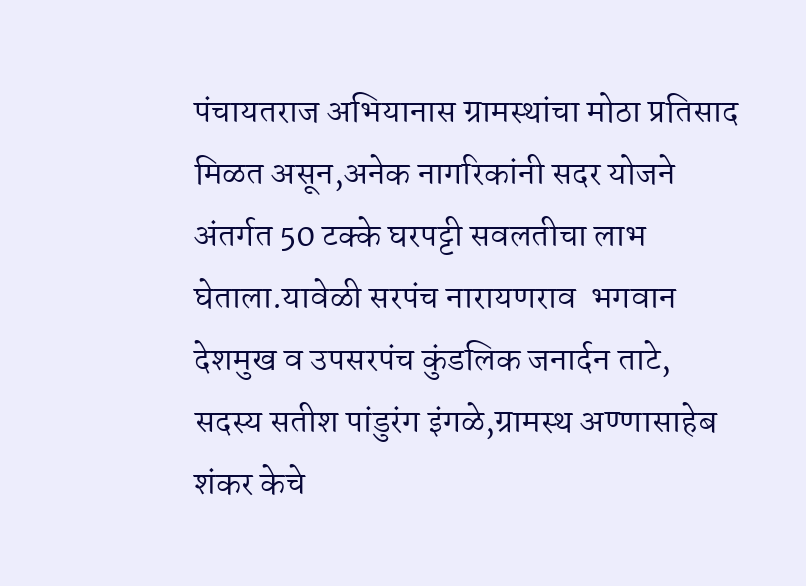पंचायतराज अभियानास ग्रामस्थांचा मोठा प्रतिसाद मिळत असून,अनेक नागरिकांनी सदर योजने अंतर्गत 50 टक्के घरपट्टी सवलतीचा लाभ घेताला.यावेळी सरपंच नारायणराव  भगवान देशमुख व उपसरपंच कुंडलिक जनार्दन ताटे, सदस्य सतीश पांडुरंग इंगळे,ग्रामस्थ अण्णासाहेब शंकर केचे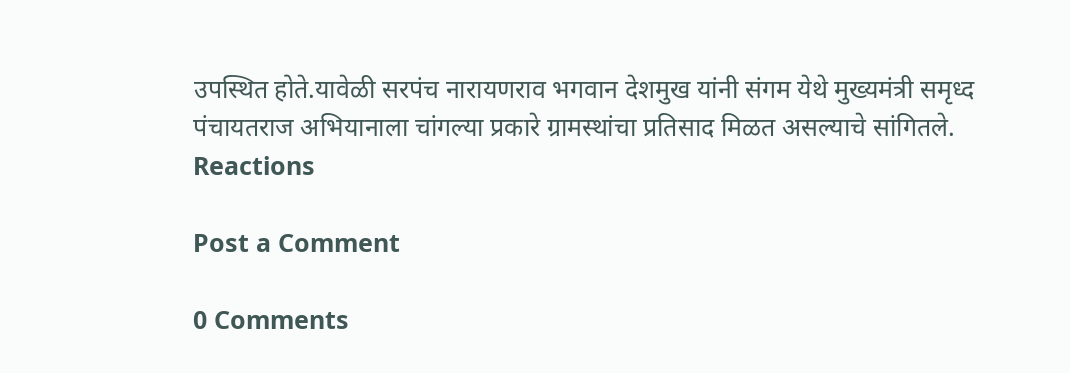उपस्थित होते.यावेळी सरपंच नारायणराव भगवान देशमुख यांनी संगम येथे मुख्यमंत्री समृध्द पंचायतराज अभियानाला चांगल्या प्रकारे ग्रामस्थांचा प्रतिसाद मिळत असल्याचे सांगितले.
Reactions

Post a Comment

0 Comments